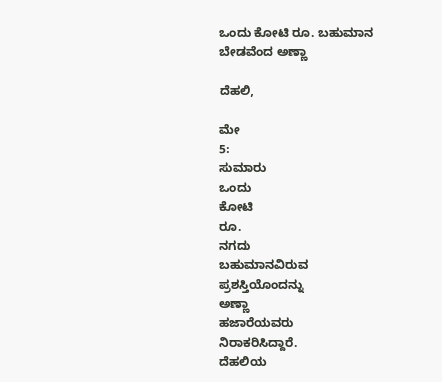ಒಂದು ಕೋಟಿ ರೂ. ಬಹುಮಾನ ಬೇಡವೆಂದ ಅಣ್ಣಾ

ದೆಹಲಿ,

ಮೇ
5:
ಸುಮಾರು
ಒಂದು
ಕೋಟಿ
ರೂ.
ನಗದು
ಬಹುಮಾನವಿರುವ
ಪ್ರಶಸ್ತಿಯೊಂದನ್ನು
ಅಣ್ಣಾ
ಹಜಾರೆಯವರು
ನಿರಾಕರಿಸಿದ್ದಾರೆ.
ದೆಹಲಿಯ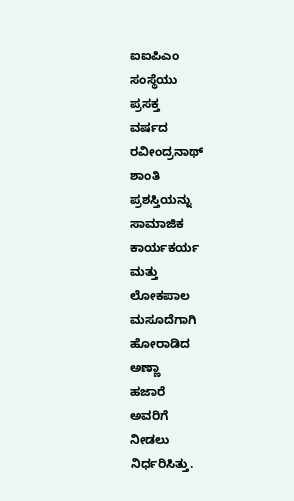ಐಐಪಿಎಂ
ಸಂಸ್ಥೆಯು
ಪ್ರಸಕ್ತ
ವರ್ಷದ
ರವೀಂದ್ರನಾಥ್
ಶಾಂತಿ
ಪ್ರಶಸ್ತಿಯನ್ನು
ಸಾಮಾಜಿಕ
ಕಾರ್ಯಕರ್ಯ
ಮತ್ತು
ಲೋಕಪಾಲ
ಮಸೂದೆಗಾಗಿ
ಹೋರಾಡಿದ
ಅಣ್ಣಾ
ಹಜಾರೆ
ಅವರಿಗೆ
ನೀಡಲು
ನಿರ್ಧರಿಸಿತ್ತು.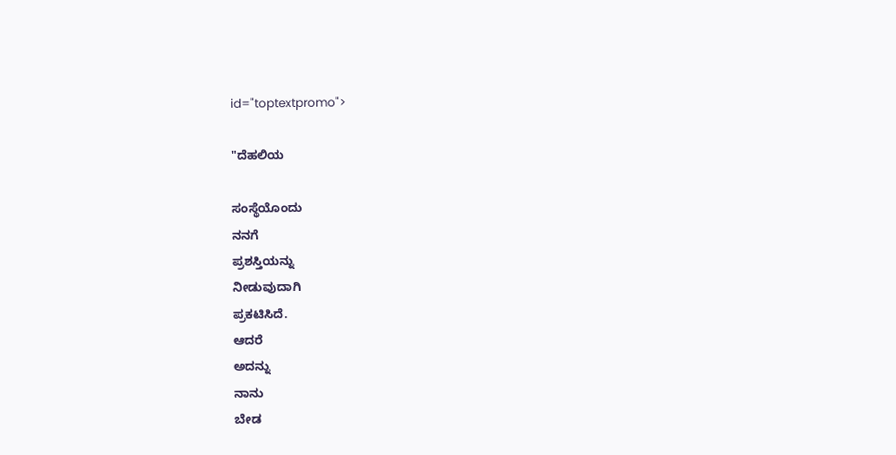id="toptextpromo">

"ದೆಹಲಿಯ

ಸಂಸ್ಥೆಯೊಂದು
ನನಗೆ
ಪ್ರಶಸ್ತಿಯನ್ನು
ನೀಡುವುದಾಗಿ
ಪ್ರಕಟಿಸಿದೆ.
ಆದರೆ
ಅದನ್ನು
ನಾನು
ಬೇಡ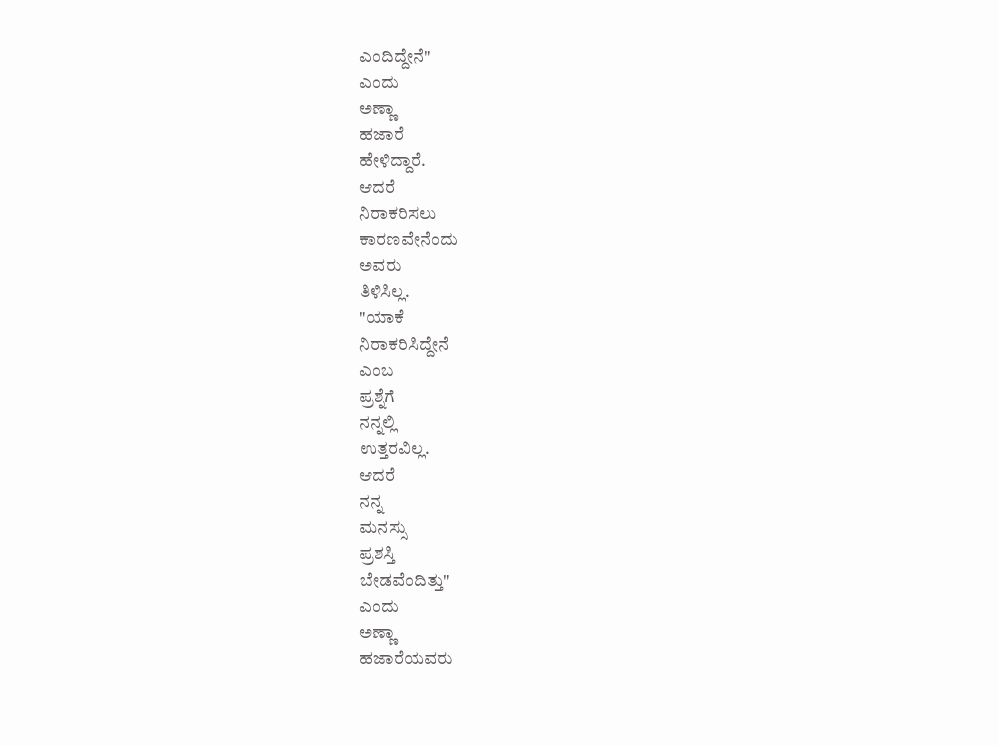ಎಂದಿದ್ದೇನೆ"
ಎಂದು
ಅಣ್ಣಾ
ಹಜಾರೆ
ಹೇಳಿದ್ದಾರೆ.
ಆದರೆ
ನಿರಾಕರಿಸಲು
ಕಾರಣವೇನೆಂದು
ಅವರು
ತಿಳಿಸಿಲ್ಲ.
"ಯಾಕೆ
ನಿರಾಕರಿಸಿದ್ದೇನೆ
ಎಂಬ
ಪ್ರಶ್ನೆಗೆ
ನನ್ನಲ್ಲಿ
ಉತ್ತರವಿಲ್ಲ.
ಆದರೆ
ನನ್ನ
ಮನಸ್ಸು
ಪ್ರಶಸ್ತಿ
ಬೇಡವೆಂದಿತ್ತು"
ಎಂದು
ಅಣ್ಣಾ
ಹಜಾರೆಯವರು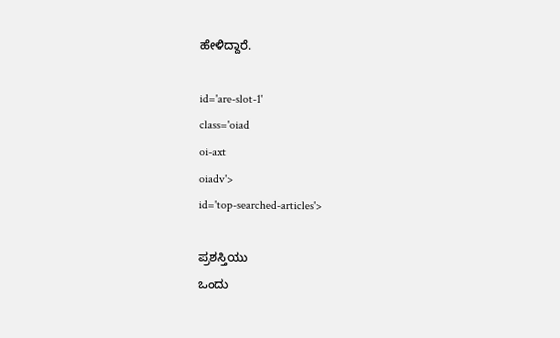ಹೇಳಿದ್ದಾರೆ.

id='are-slot-1'
class='oiad
oi-axt
oiadv'>
id='top-searched-articles'>

ಪ್ರಶಸ್ತಿಯು
ಒಂದು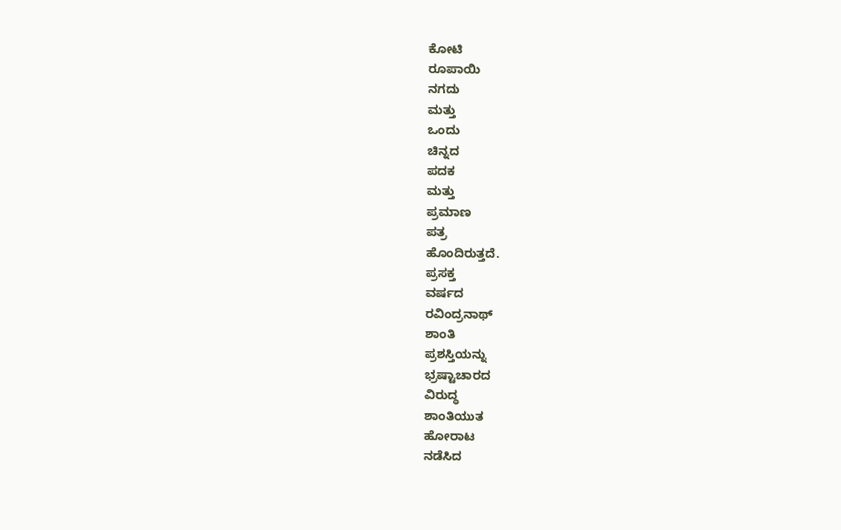ಕೋಟಿ
ರೂಪಾಯಿ
ನಗದು
ಮತ್ತು
ಒಂದು
ಚಿನ್ನದ
ಪದಕ
ಮತ್ತು
ಪ್ರಮಾಣ
ಪತ್ರ
ಹೊಂದಿರುತ್ತದೆ.
ಪ್ರಸಕ್ತ
ವರ್ಷದ
ರವಿಂದ್ರನಾಥ್
ಶಾಂತಿ
ಪ್ರಶಸ್ತಿಯನ್ನು
ಭ್ರಷ್ಟಾಚಾರದ
ವಿರುದ್ಧ
ಶಾಂತಿಯುತ
ಹೋರಾಟ
ನಡೆಸಿದ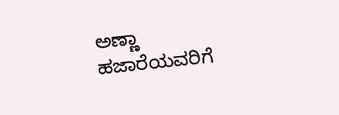ಅಣ್ಣಾ
ಹಜಾರೆಯವರಿಗೆ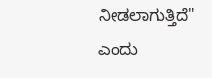ನೀಡಲಾಗುತ್ತಿದೆ"
ಎಂದು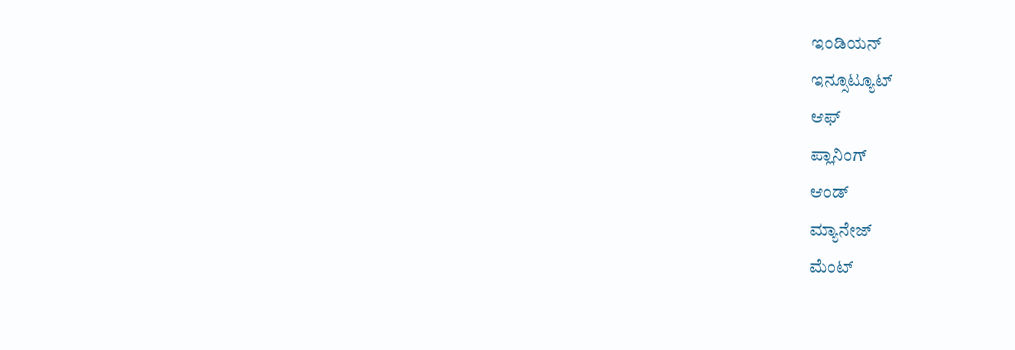ಇಂಡಿಯನ್
ಇನ್ಸೂಟ್ಯೂಟ್
ಆಫ್
ಪ್ಲಾನಿಂಗ್
ಆಂಡ್
ಮ್ಯಾನೇಜ್
ಮೆಂಟ್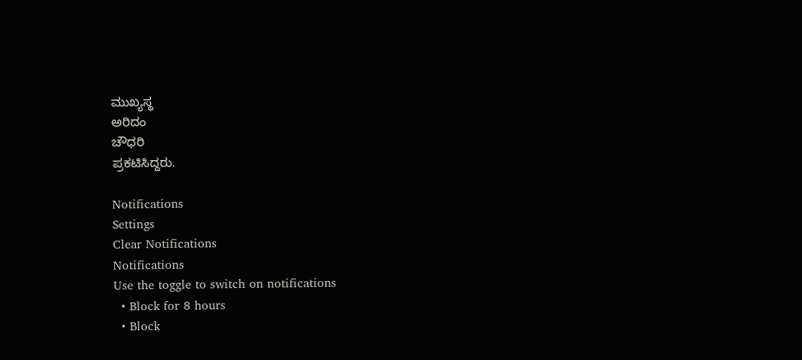ಮುಖ್ಯಸ್ಥ
ಅರಿದಂ
ಚೌಧರಿ
ಪ್ರಕಟಿಸಿದ್ದರು.

Notifications
Settings
Clear Notifications
Notifications
Use the toggle to switch on notifications
  • Block for 8 hours
  • Block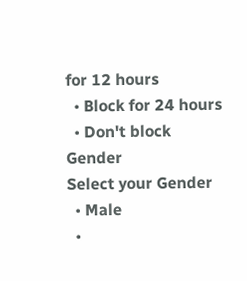for 12 hours
  • Block for 24 hours
  • Don't block
Gender
Select your Gender
  • Male
  •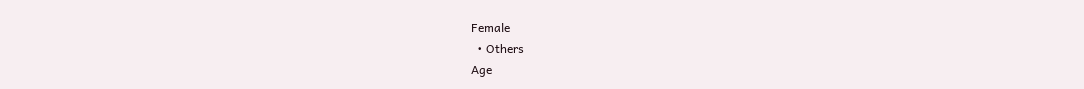Female
  • Others
Age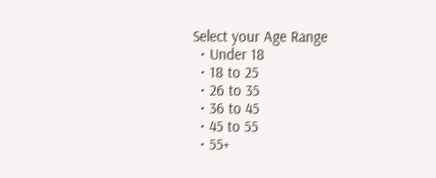Select your Age Range
  • Under 18
  • 18 to 25
  • 26 to 35
  • 36 to 45
  • 45 to 55
  • 55+